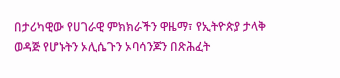በታሪካዊው የሀገራዊ ምክክራችን ዋዜማ፣ የኢትዮጵያ ታላቅ ወዳጅ የሆኑትን ኦሊሴጉን ኦባሳንጆን በጽሕፈት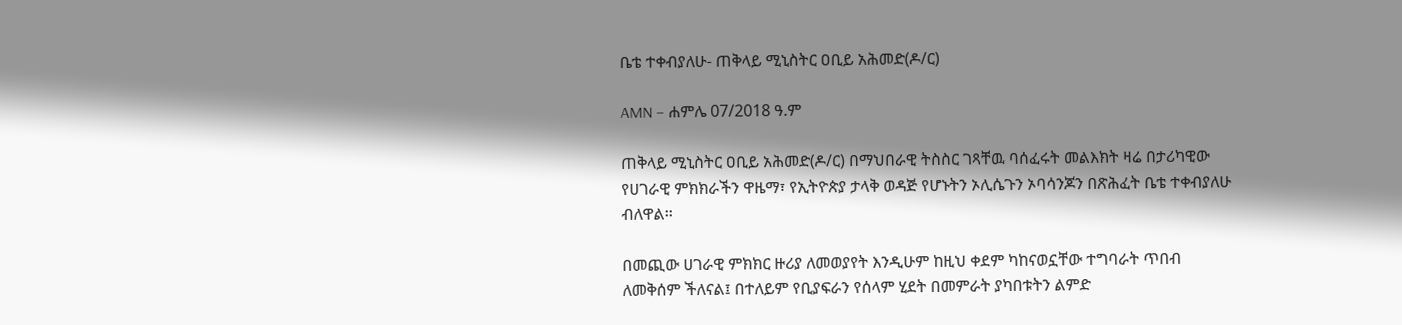ቤቴ ተቀብያለሁ- ጠቅላይ ሚኒስትር ዐቢይ አሕመድ(ዶ/ር)

AMN – ሐምሌ 07/2018 ዓ.ም

ጠቅላይ ሚኒስትር ዐቢይ አሕመድ(ዶ/ር) በማህበራዊ ትስስር ገጻቸዉ ባሰፈሩት መልእክት ዛሬ በታሪካዊው የሀገራዊ ምክክራችን ዋዜማ፣ የኢትዮጵያ ታላቅ ወዳጅ የሆኑትን ኦሊሴጉን ኦባሳንጆን በጽሕፈት ቤቴ ተቀብያለሁ ብለዋል፡፡

በመጪው ሀገራዊ ምክክር ዙሪያ ለመወያየት እንዲሁም ከዚህ ቀደም ካከናወኗቸው ተግባራት ጥበብ ለመቅሰም ችለናል፤ በተለይም የቢያፍራን የሰላም ሂደት በመምራት ያካበቱትን ልምድ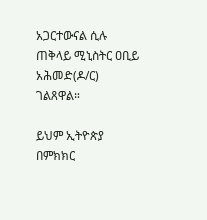አጋርተውናል ሲሉ ጠቅላይ ሚኒስትር ዐቢይ አሕመድ(ዶ/ር) ገልጸዋል።

ይህም ኢትዮጵያ በምክክር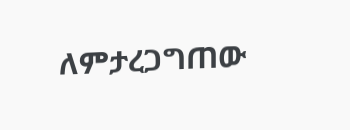ለምታረጋግጠው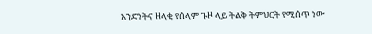አንድነትና ዘላቂ የሰላም ጉዞ ላይ ትልቅ ትምህርት የሚሰጥ ነው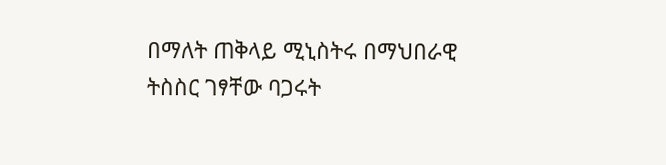በማለት ጠቅላይ ሚኒስትሩ በማህበራዊ ትስስር ገፃቸው ባጋሩት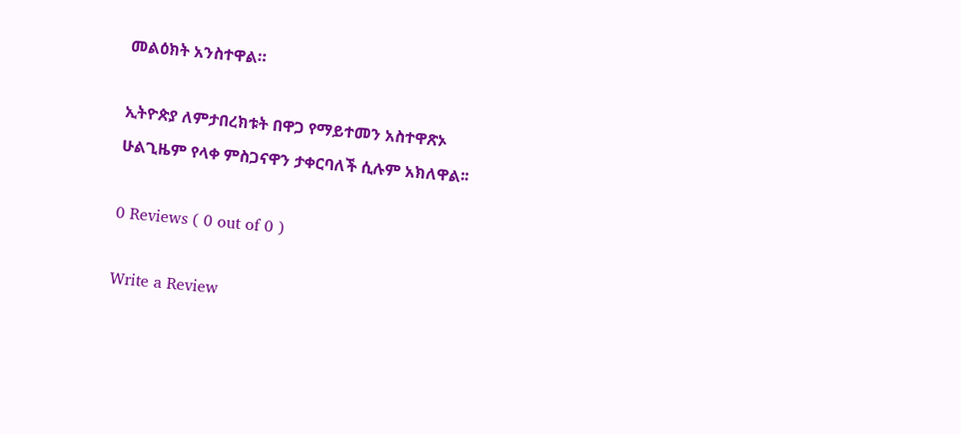መልዕክት አንስተዋል።

ኢትዮጵያ ለምታበረክቱት በዋጋ የማይተመን አስተዋጽኦ ሁልጊዜም የላቀ ምስጋናዋን ታቀርባለች ሲሉም አክለዋል፡፡

0 Reviews ( 0 out of 0 )

Write a Review